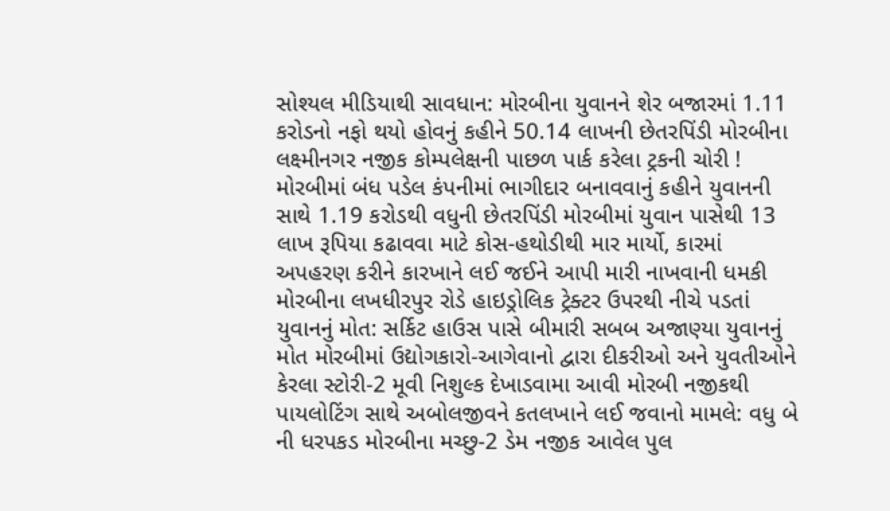સોશ્યલ મીડિયાથી સાવધાન: મોરબીના યુવાનને શેર બજારમાં 1.11 કરોડનો નફો થયો હોવનું કહીને 50.14 લાખની છેતરપિંડી મોરબીના લક્ષ્મીનગર નજીક કોમ્પલેક્ષની પાછળ પાર્ક કરેલા ટ્રકની ચોરી !  મોરબીમાં બંધ પડેલ કંપનીમાં ભાગીદાર બનાવવાનું કહીને યુવાનની સાથે 1.19 કરોડથી વધુની છેતરપિંડી મોરબીમાં યુવાન પાસેથી 13 લાખ રૂપિયા કઢાવવા માટે કોસ-હથોડીથી માર માર્યો, કારમાં અપહરણ કરીને કારખાને લઈ જઈને આપી મારી નાખવાની ધમકી મોરબીના લખધીરપુર રોડે હાઇડ્રોલિક ટ્રેક્ટર ઉપરથી નીચે પડતાં યુવાનનું મોત: સર્કિટ હાઉસ પાસે બીમારી સબબ અજાણ્યા યુવાનનું મોત મોરબીમાં ઉદ્યોગકારો-આગેવાનો દ્વારા દીકરીઓ અને યુવતીઓને કેરલા સ્ટોરી-2 મૂવી નિશુલ્ક દેખાડવામા આવી મોરબી નજીકથી પાયલોટિંગ સાથે અબોલજીવને કતલખાને લઈ જવાનો મામલે: વધુ બે ની ધરપકડ મોરબીના મચ્છુ-2 ડેમ નજીક આવેલ પુલ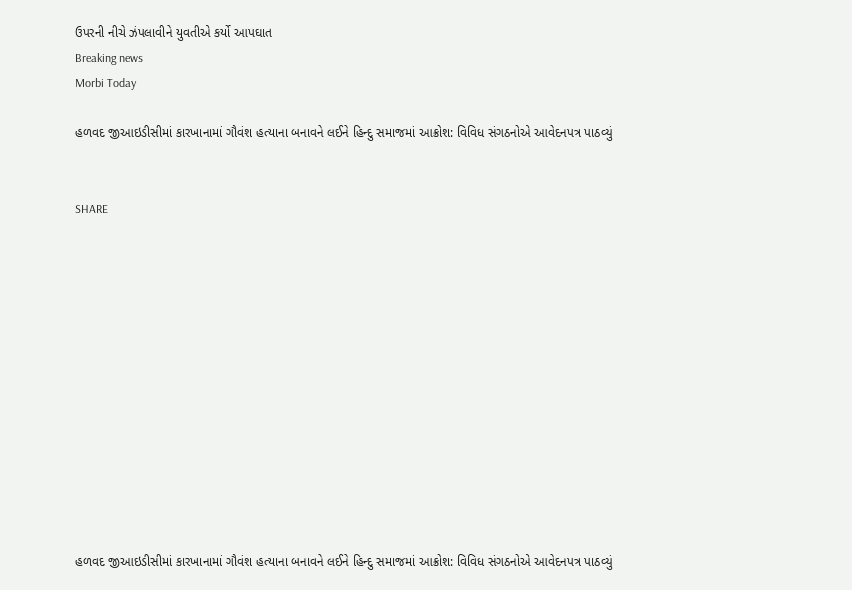ઉપરની નીચે ઝંપલાવીને યુવતીએ કર્યો આપઘાત
Breaking news
Morbi Today

હળવદ જીઆઇડીસીમાં કારખાનામાં ગૌવંશ હત્યાના બનાવને લઈને હિન્દુ સમાજમાં આક્રોશ: વિવિધ સંગઠનોએ આવેદનપત્ર પાઠવ્યું


SHARE













હળવદ જીઆઇડીસીમાં કારખાનામાં ગૌવંશ હત્યાના બનાવને લઈને હિન્દુ સમાજમાં આક્રોશ: વિવિધ સંગઠનોએ આવેદનપત્ર પાઠવ્યું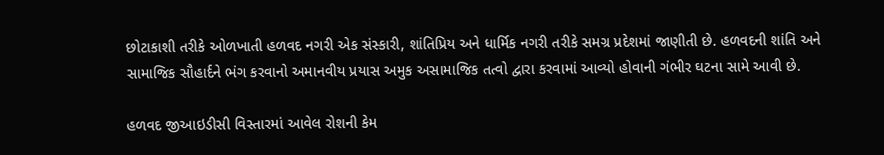છોટાકાશી તરીકે ઓળખાતી હળવદ નગરી એક સંસ્કારી, શાંતિપ્રિય અને ધાર્મિક નગરી તરીકે સમગ્ર પ્રદેશમાં જાણીતી છે. હળવદની શાંતિ અને સામાજિક સૌહાર્દને ભંગ કરવાનો અમાનવીય પ્રયાસ અમુક અસામાજિક તત્વો દ્વારા કરવામાં આવ્યો હોવાની ગંભીર ઘટના સામે આવી છે.

હળવદ જીઆઇડીસી વિસ્તારમાં આવેલ રોશની કેમ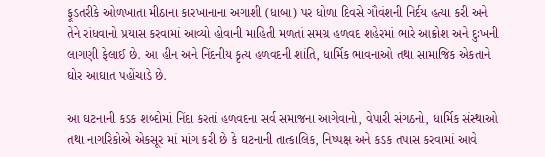ફૂડતરીકે ઓળખાતા મીઠાના કારખાનાના અગાશી (ધાબા) પર ધોળા દિવસે ગૌવંશની નિર્દય હત્યા કરી અને તેને રાંધવાનો પ્રયાસ કરવામાં આવ્યો હોવાની માહિતી મળતાં સમગ્ર હળવદ શહેરમાં ભારે આક્રોશ અને દુઃખની લાગણી ફેલાઈ છે. આ હીન અને નિંદનીય કૃત્ય હળવદની શાંતિ, ધાર્મિક ભાવનાઓ તથા સામાજિક એકતાને ઘોર આઘાત પહોંચાડે છે.

આ ઘટનાની કડક શબ્દોમાં નિંદા કરતાં હળવદના સર્વ સમાજના આગેવાનો, વેપારી સંગઠનો, ધાર્મિક સંસ્થાઓ તથા નાગરિકોએ એકસૂર માં માંગ કરી છે કે ઘટનાની તાત્કાલિક, નિષ્પક્ષ અને કડક તપાસ કરવામાં આવે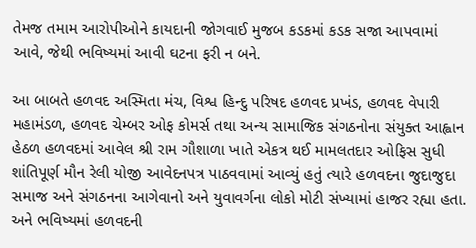તેમજ તમામ આરોપીઓને કાયદાની જોગવાઈ મુજબ કડકમાં કડક સજા આપવામાં આવે, જેથી ભવિષ્યમાં આવી ઘટના ફરી ન બને.

આ બાબતે હળવદ અસ્મિતા મંચ, વિશ્વ હિન્દુ પરિષદ હળવદ પ્રખંડ, હળવદ વેપારી મહામંડળ, હળવદ ચેમ્બર ઓફ કોમર્સ તથા અન્ય સામાજિક સંગઠનોના સંયુક્ત આહ્વાન હેઠળ હળવદમાં આવેલ શ્રી રામ ગૌશાળા ખાતે એકત્ર થઈ મામલતદાર ઓફિસ સુધી શાંતિપૂર્ણ મૌન રેલી યોજી આવેદનપત્ર પાઠવવામાં આવ્યું હતું ત્યારે હળવદના જુદાજુદા સમાજ અને સંગઠનના આગેવાનો અને યુવાવર્ગના લોકો મોટી સંખ્યામાં હાજર રહ્યા હતા. અને ભવિષ્યમાં હળવદની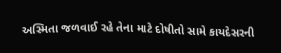અસ્મિતા જળવાઈ રહે તેના માટે દોષીતો સામે કાયદેસરની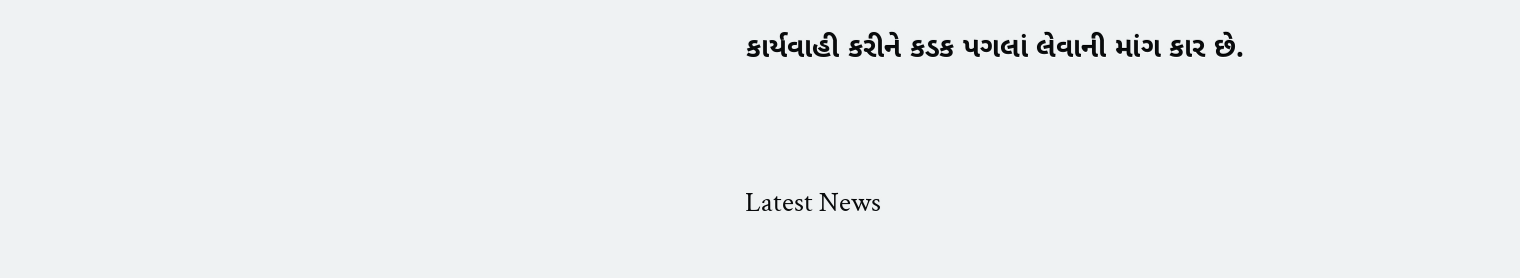કાર્યવાહી કરીને કડક પગલાં લેવાની માંગ કાર છે.




Latest News